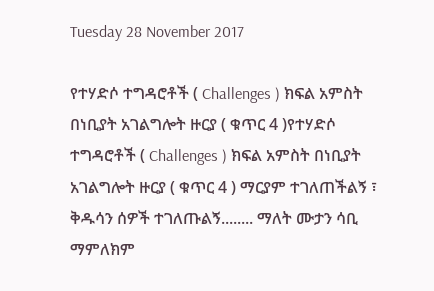Tuesday 28 November 2017

የተሃድሶ ተግዳሮቶች ( Challenges ) ክፍል አምስት በነቢያት አገልግሎት ዙርያ ( ቁጥር 4 )የተሃድሶ ተግዳሮቶች ( Challenges ) ክፍል አምስት በነቢያት አገልግሎት ዙርያ ( ቁጥር 4 ) ማርያም ተገለጠችልኝ ፣ ቅዱሳን ሰዎች ተገለጡልኝ........ ማለት ሙታን ሳቢ ማምለክም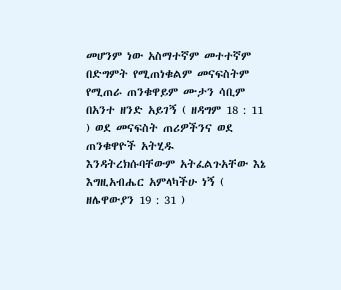መሆንም ነው አስማተኛም መተተኛም በድግምት የሚጠነቁልም መናፍስትም የሚጠራ ጠንቁዋይም ሙታን ሳቢም በአንተ ዘንድ አይገኝ ( ዘዳግም 18 : 11 ) ወደ መናፍስት ጠሪዎችንና ወደ ጠንቁዋዮች አትሂዱ እንዳትረክሱባቸውም አትፈልጉአቸው እኔ እግዚአብሔር አምላካችሁ ነኝ ( ዘሌዋውያን 19 : 31 )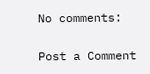No comments:

Post a Comment